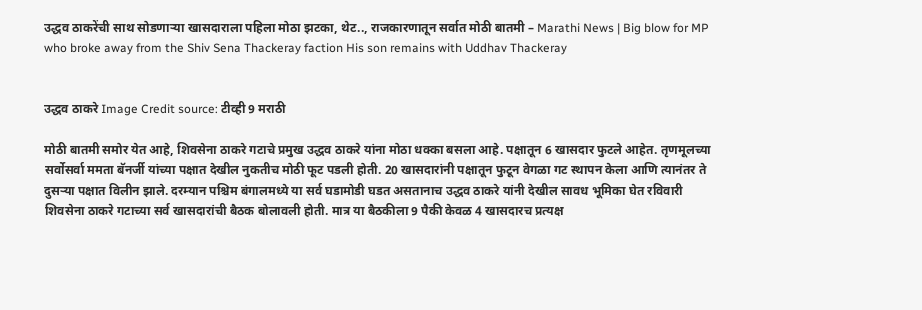उद्धव ठाकरेंची साथ सोडणाऱ्या खासदाराला पहिला मोठा झटका, थेट.., राजकारणातून सर्वात मोठी बातमी – Marathi News | Big blow for MP who broke away from the Shiv Sena Thackeray faction His son remains with Uddhav Thackeray


उद्धव ठाकरे Image Credit source: टीव्ही 9 मराठी

मोठी बातमी समोर येत आहे, शिवसेना ठाकरे गटाचे प्रमुख उद्धव ठाकरे यांना मोठा धक्का बसला आहे. पक्षातून 6 खासदार फुटले आहेत. तृणमूलच्या सर्वोसर्वा ममता बॅनर्जी यांच्या पक्षात देखील नुकतीच मोठी फूट पडली होती. 20 खासदारांनी पक्षातून फुटून वेगळा गट स्थापन केला आणि त्यानंतर ते दुसऱ्या पक्षात विलीन झाले. दरम्यान पश्चिम बंगालमध्ये या सर्व घडामोडी घडत असतानाच उद्धव ठाकरे यांनी देखील सावध भूमिका घेत रविवारी शिवसेना ठाकरे गटाच्या सर्व खासदारांची बैठक बोलावली होती. मात्र या बैठकीला 9 पैकी केवळ 4 खासदारच प्रत्यक्ष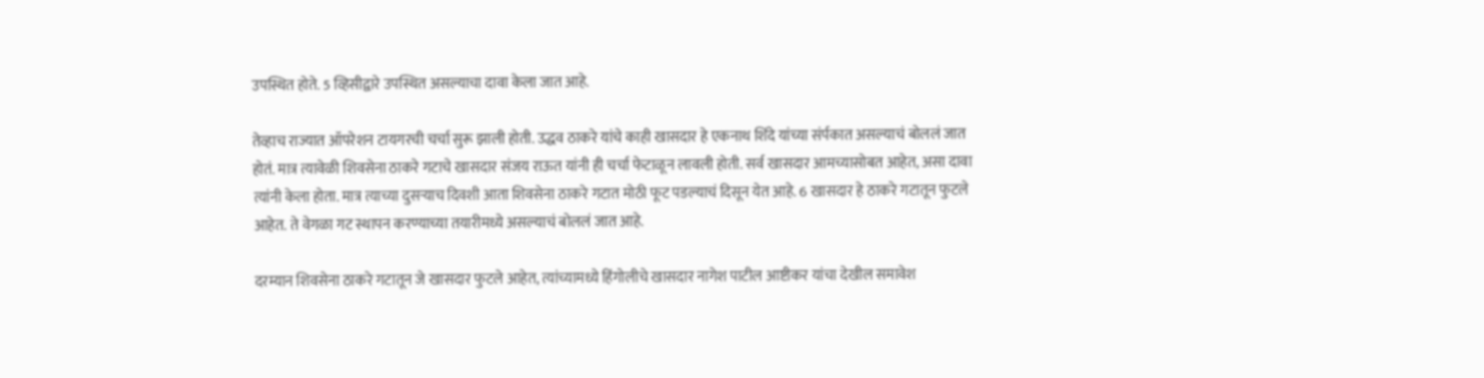उपस्थित होते. 5 व्हिसीद्वारे उपस्थित असल्याचा दावा केला जात आहे.

तेव्हाच राज्यात ऑपरेशन टायगरची चर्चा सुरू झाली होती. उद्धव ठाकरे यांचे काही खासदार हे एकनाथ शिंदे यांच्या संर्पकात असल्याचं बोललं जात होतं. मात्र त्यावेळी शिवसेना ठाकरे गटाचे खासदार संजय राऊत यांनी ही चर्चा फेटाळून लावली होती. सर्व खासदार आमच्यासोबत आहेत, असा दावा त्यांनी केला होता. मात्र त्याच्या दुसऱ्याच दिवशी आता शिवसेना ठाकरे गटात मोठी फूट पडल्याचं दिसून येत आहे. 6 खासदार हे ठाकरे गटातून फुटले आहेत. ते वेगळा गट स्थापन करण्याच्या तयारीमध्ये असल्याचं बोललं जात आहे.

दरम्यान शिवसेना ठाकरे गटातून जे खासदार फुटले आहेत, त्यांच्यामध्ये हिंगोलीचे खासदार नागेश पाटील आष्टीकर यांचा देखील समावेश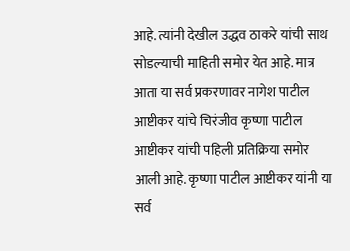आहे. त्यांनी देखील उद्धव ठाकरे यांची साथ सोडल्याची माहिती समोर येत आहे. मात्र आता या सर्व प्रकरणावर नागेश पाटील आष्टीकर यांचे चिरंजीव कृष्णा पाटील आष्टीकर यांची पहिली प्रतिक्रिया समोर आली आहे. कृष्णा पाटील आष्टीकर यांनी या सर्व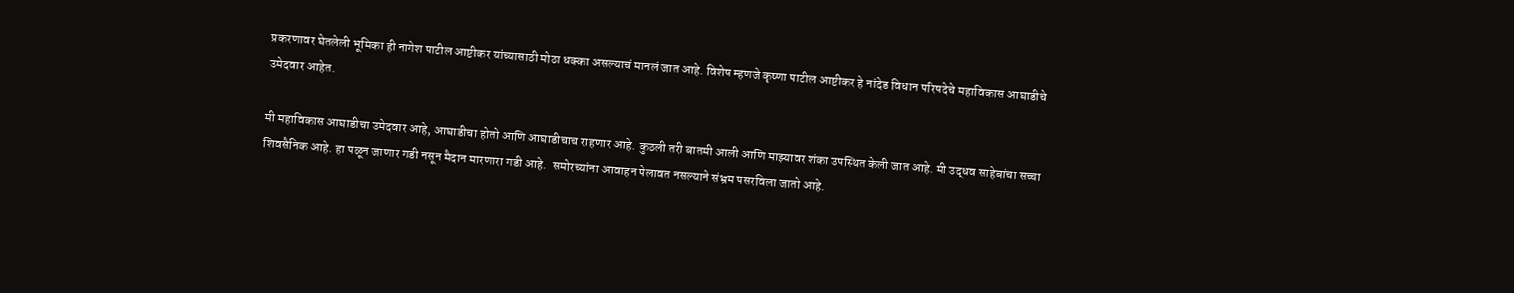प्रकरणावर घेतलेली भूमिका ही नागेश पाटील आष्टीकर यांच्यासाठी मोठा धक्का असल्याचं मानलं जात आहे. विशेष म्हणजे कृष्णा पाटील आष्टीकर हे नांदेड विधान परिषदेचे महाविकास आघाडीचे उमेदवार आहेत.

मी महाविकास आघाडीचा उमेदवार आहे, आघाडीचा होतो आणि आघाडीचाच राहणार आहे. कुठली तरी बातमी आली आणि माझ्यावर शंका उपस्थित केली जात आहे. मी उद्धव साहेबांचा सच्चा शिवसैनिक आहे. हा पळून जाणार गडी नसून मैदान मारणारा गडी आहे.  समोरच्यांना आवाहन पेलावत नसल्याने संभ्रम पसरविला जातो आहे.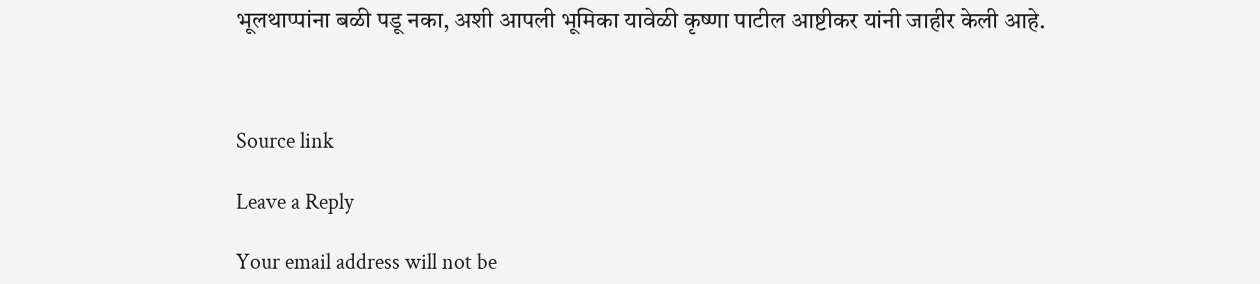भूलथाप्पांना बळी पडू नका, अशी आपली भूमिका यावेळी कृष्णा पाटील आष्टीकर यांनी जाहीर केली आहे.



Source link

Leave a Reply

Your email address will not be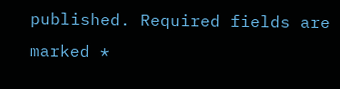published. Required fields are marked *